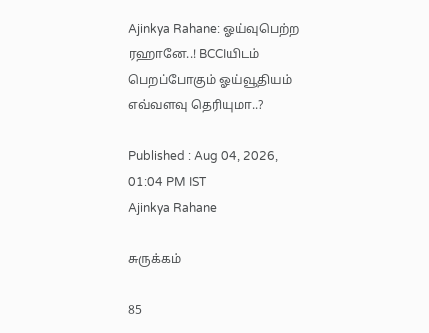Ajinkya Rahane: ஓய்வுபெற்ற ரஹானே..! BCCIயிடம் பெறப்போகும் ஓய்வூதியம் எவ்வளவு தெரியுமா..?

Published : Aug 04, 2026, 01:04 PM IST
Ajinkya Rahane

சுருக்கம்

85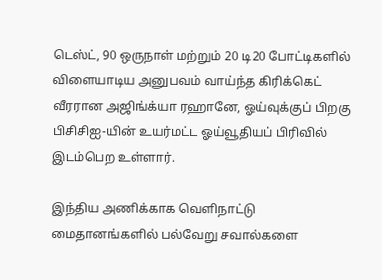டெஸ்ட், 90 ஒருநாள் மற்றும் 20 டி20 போட்டிகளில் விளையாடிய அனுபவம் வாய்ந்த கிரிக்கெட் வீரரான அஜிங்க்யா ரஹானே, ஓய்வுக்குப் பிறகு பிசிசிஐ-யின் உயர்மட்ட ஓய்வூதியப் பிரிவில் இடம்பெற உள்ளார்.

இந்திய அணிக்காக வெளிநாட்டு மைதானங்களில் பல்வேறு சவால்களை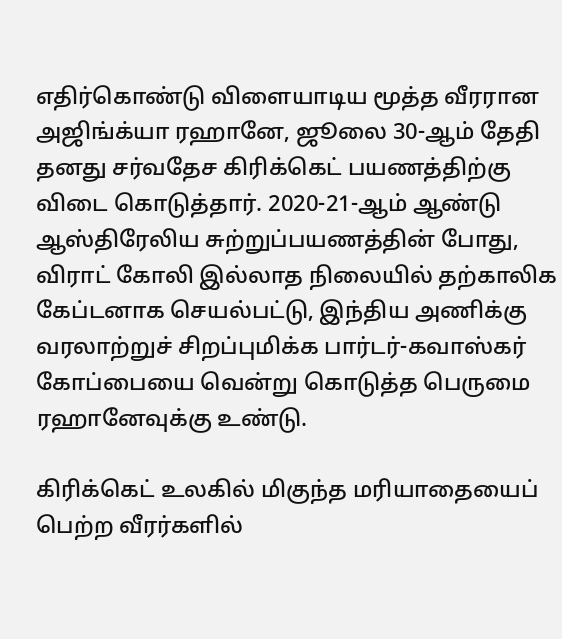எதிர்கொண்டு விளையாடிய மூத்த வீரரான அஜிங்க்யா ரஹானே, ஜூலை 30-ஆம் தேதி தனது சர்வதேச கிரிக்கெட் பயணத்திற்கு விடை கொடுத்தார். 2020-21-ஆம் ஆண்டு ஆஸ்திரேலிய சுற்றுப்பயணத்தின் போது, விராட் கோலி இல்லாத நிலையில் தற்காலிக கேப்டனாக செயல்பட்டு, இந்திய அணிக்கு வரலாற்றுச் சிறப்புமிக்க பார்டர்-கவாஸ்கர் கோப்பையை வென்று கொடுத்த பெருமை ரஹானேவுக்கு உண்டு.

கிரிக்கெட் உலகில் மிகுந்த மரியாதையைப் பெற்ற வீரர்களில்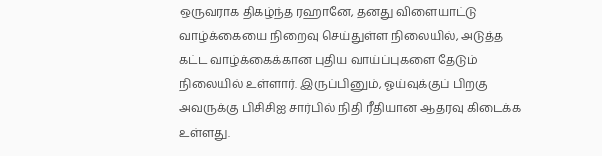ஒருவராக திகழ்ந்த ரஹானே, தனது விளையாட்டு வாழ்க்கையை நிறைவு செய்துள்ள நிலையில், அடுத்த கட்ட வாழ்க்கைக்கான புதிய வாய்ப்புகளை தேடும் நிலையில் உள்ளார். இருப்பினும், ஓய்வுக்குப் பிறகு அவருக்கு பிசிசிஐ சார்பில் நிதி ரீதியான ஆதரவு கிடைக்க உள்ளது.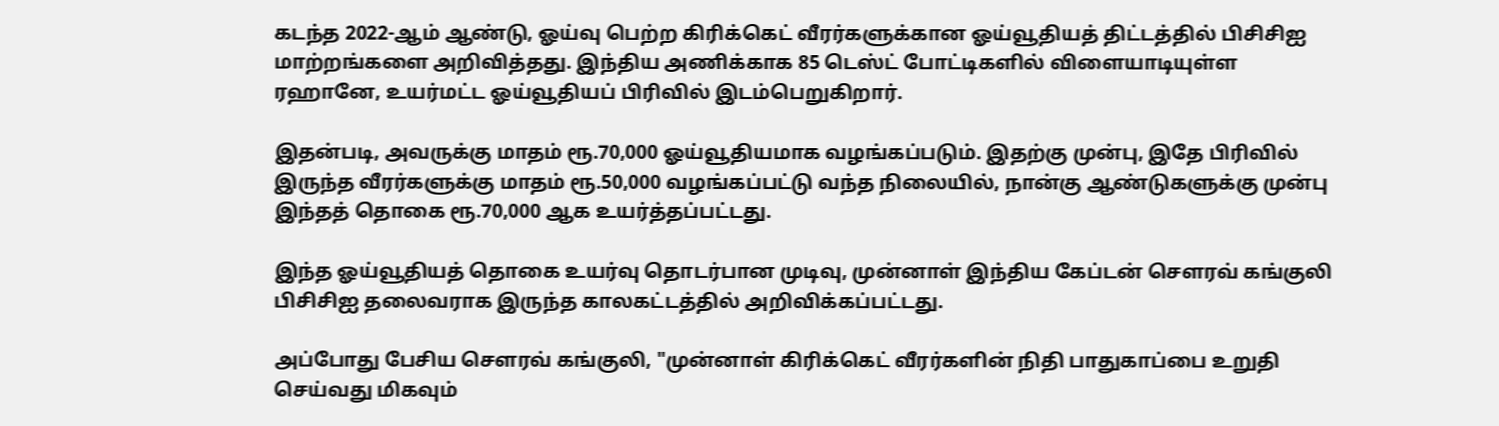கடந்த 2022-ஆம் ஆண்டு, ஓய்வு பெற்ற கிரிக்கெட் வீரர்களுக்கான ஓய்வூதியத் திட்டத்தில் பிசிசிஐ மாற்றங்களை அறிவித்தது. இந்திய அணிக்காக 85 டெஸ்ட் போட்டிகளில் விளையாடியுள்ள ரஹானே, உயர்மட்ட ஓய்வூதியப் பிரிவில் இடம்பெறுகிறார்.

இதன்படி, அவருக்கு மாதம் ரூ.70,000 ஓய்வூதியமாக வழங்கப்படும். இதற்கு முன்பு, இதே பிரிவில் இருந்த வீரர்களுக்கு மாதம் ரூ.50,000 வழங்கப்பட்டு வந்த நிலையில், நான்கு ஆண்டுகளுக்கு முன்பு இந்தத் தொகை ரூ.70,000 ஆக உயர்த்தப்பட்டது.

இந்த ஓய்வூதியத் தொகை உயர்வு தொடர்பான முடிவு, முன்னாள் இந்திய கேப்டன் சௌரவ் கங்குலி பிசிசிஐ தலைவராக இருந்த காலகட்டத்தில் அறிவிக்கப்பட்டது.

அப்போது பேசிய சௌரவ் கங்குலி, "முன்னாள் கிரிக்கெட் வீரர்களின் நிதி பாதுகாப்பை உறுதி செய்வது மிகவும்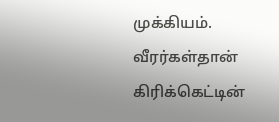முக்கியம். வீரர்கள்தான் கிரிக்கெட்டின்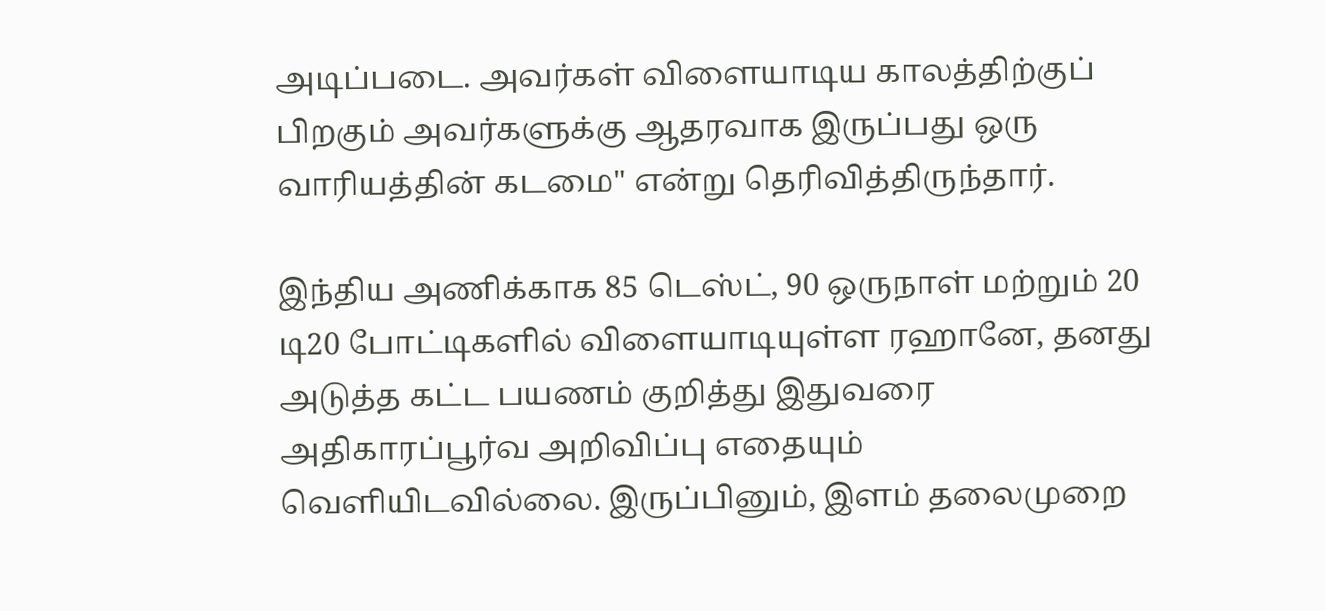அடிப்படை. அவர்கள் விளையாடிய காலத்திற்குப் பிறகும் அவர்களுக்கு ஆதரவாக இருப்பது ஒரு வாரியத்தின் கடமை" என்று தெரிவித்திருந்தார்.

இந்திய அணிக்காக 85 டெஸ்ட், 90 ஒருநாள் மற்றும் 20 டி20 போட்டிகளில் விளையாடியுள்ள ரஹானே, தனது அடுத்த கட்ட பயணம் குறித்து இதுவரை அதிகாரப்பூர்வ அறிவிப்பு எதையும் வெளியிடவில்லை. இருப்பினும், இளம் தலைமுறை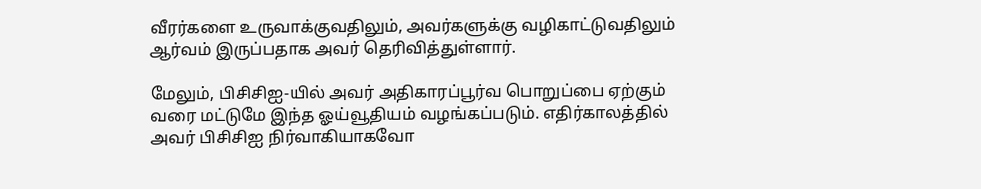வீரர்களை உருவாக்குவதிலும், அவர்களுக்கு வழிகாட்டுவதிலும் ஆர்வம் இருப்பதாக அவர் தெரிவித்துள்ளார்.

மேலும், பிசிசிஐ-யில் அவர் அதிகாரப்பூர்வ பொறுப்பை ஏற்கும் வரை மட்டுமே இந்த ஓய்வூதியம் வழங்கப்படும். எதிர்காலத்தில் அவர் பிசிசிஐ நிர்வாகியாகவோ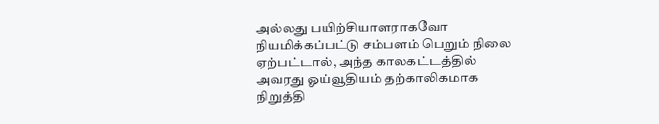அல்லது பயிற்சியாளராகவோ நியமிக்கப்பட்டு சம்பளம் பெறும் நிலை ஏற்பட்டால், அந்த காலகட்டத்தில் அவரது ஓய்வூதியம் தற்காலிகமாக நிறுத்தி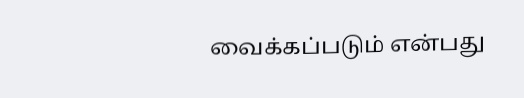வைக்கப்படும் என்பது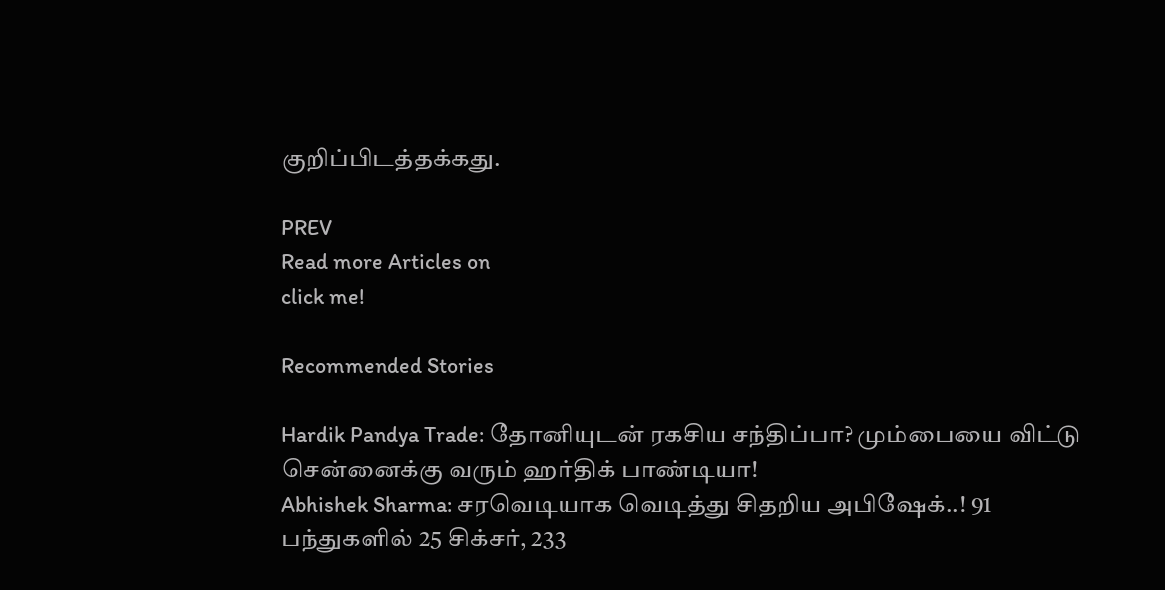குறிப்பிடத்தக்கது.

PREV
Read more Articles on
click me!

Recommended Stories

Hardik Pandya Trade: தோனியுடன் ரகசிய சந்திப்பா? மும்பையை விட்டு சென்னைக்கு வரும் ஹர்திக் பாண்டியா!
Abhishek Sharma: சரவெடியாக வெடித்து சிதறிய அபிஷேக்..! 91 பந்துகளில் 25 சிக்சர், 233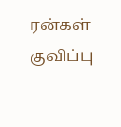ரன்கள் குவிப்பு